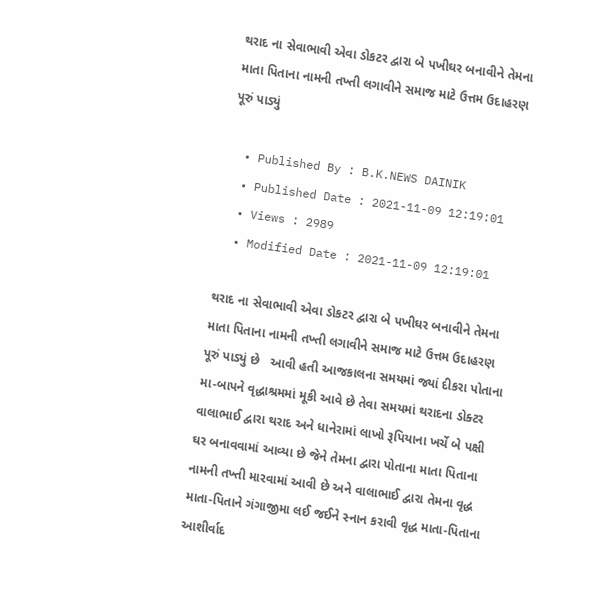થરાદ ના સેવાભાવી એવા ડોકટર દ્વારા બે પખીઘર બનાવીને તેમના માતા પિતાના નામની તખ્તી લગાવીને સમાજ માટે ઉત્તમ ઉદાહરણ પૂરું પાડ્યું

  • Published By : B.K.NEWS DAINIK
  • Published Date : 2021-11-09 12:19:01
  • Views : 2989
  • Modified Date : 2021-11-09 12:19:01

થરાદ ના સેવાભાવી એવા ડોકટર દ્વારા બે પખીઘર બનાવીને તેમના માતા પિતાના નામની તખ્તી લગાવીને સમાજ માટે ઉત્તમ ઉદાહરણ પૂરું પાડ્યું છે   આવી હતી આજકાલના સમયમાં જ્યાં દીકરા પોતાના મા-બાપને વૃદ્ધાશ્રમમાં મૂકી આવે છે તેવા સમયમાં થરાદના ડોક્ટર વાલાભાઈ દ્વારા થરાદ અને ધાનેરામાં લાખો રૂપિયાના ખર્ચે બે પક્ષી ઘર બનાવવામાં આવ્યા છે જેને તેમના દ્વારા પોતાના માતા પિતાના નામની તખ્તી મારવામાં આવી છે અને વાલાભાઈ દ્વારા તેમના વૃદ્ધ માતા-પિતાને ગંગાજીમા લઈ જઈને સ્નાન કરાવી વૃદ્ધ માતા-પિતાના આશીર્વાદ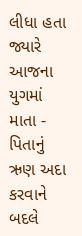લીધા હતા જ્યારે આજના યુગમાં માતા - પિતાનું ઋણ અદા કરવાને બદલે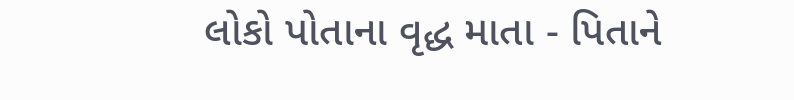લોકો પોતાના વૃદ્ધ માતા - પિતાને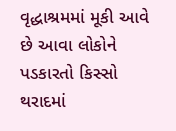વૃદ્ધાશ્રમમાં મૂકી આવે છે આવા લોકોને પડકારતો કિસ્સો થરાદમાં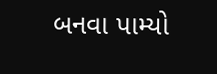બનવા પામ્યો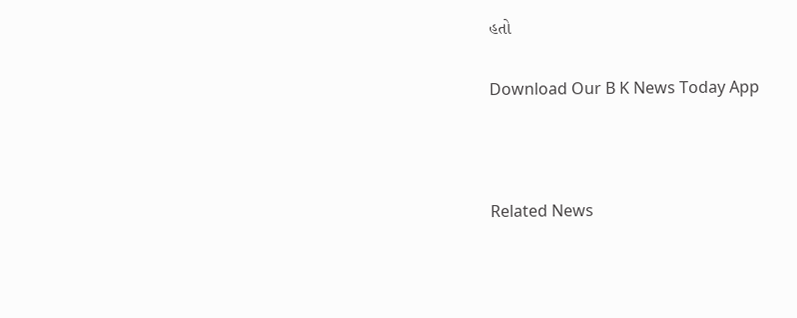હતો

Download Our B K News Today App



Related News